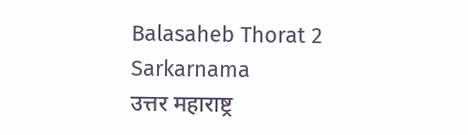Balasaheb Thorat 2 Sarkarnama
उत्तर महाराष्ट्र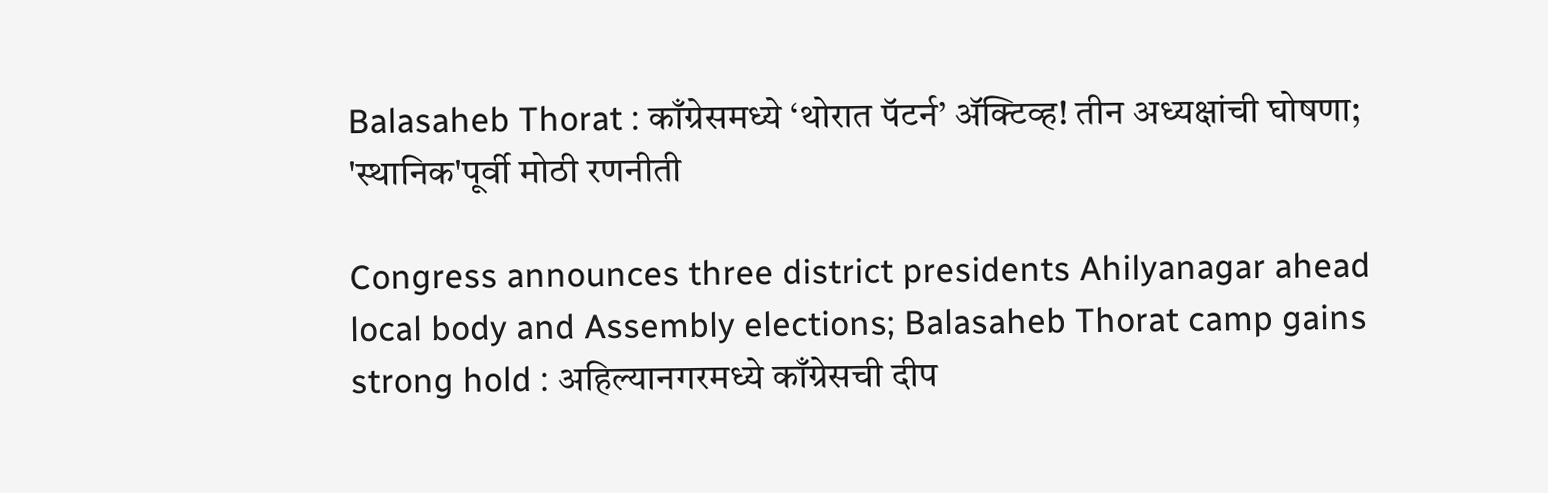Balasaheb Thorat : काँग्रेसमध्ये ‘थोरात पॅटर्न’ अ‍ॅक्टिव्ह! तीन अध्यक्षांची घोषणा; 'स्थानिक'पूर्वी मोठी रणनीती

Congress announces three district presidents Ahilyanagar ahead local body and Assembly elections; Balasaheb Thorat camp gains strong hold : अहिल्यानगरमध्ये काँग्रेसची दीप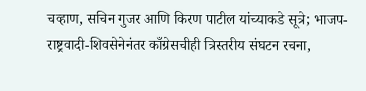चव्हाण, सचिन गुजर आणि किरण पाटील यांच्याकडे सूत्रे; भाजप-राष्ट्रवादी-शिवसेनेनंतर काँग्रेसचीही त्रिस्तरीय संघटन रचना,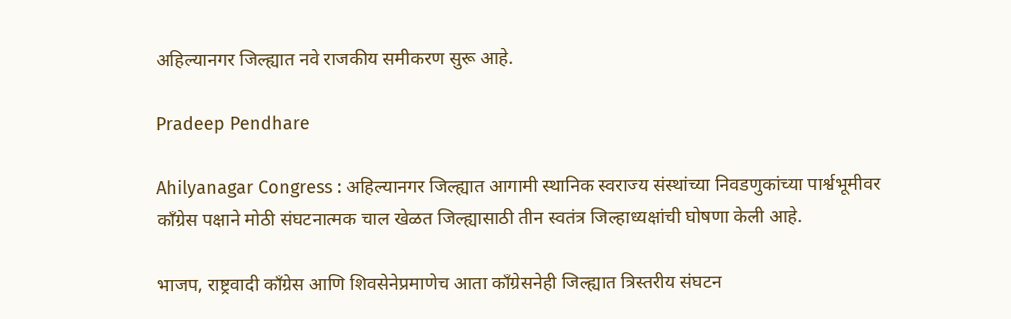अहिल्यानगर जिल्ह्यात नवे राजकीय समीकरण सुरू आहे.

Pradeep Pendhare

Ahilyanagar Congress : अहिल्यानगर जिल्ह्यात आगामी स्थानिक स्वराज्य संस्थांच्या निवडणुकांच्या पार्श्वभूमीवर काँग्रेस पक्षाने मोठी संघटनात्मक चाल खेळत जिल्ह्यासाठी तीन स्वतंत्र जिल्हाध्यक्षांची घोषणा केली आहे.

भाजप, राष्ट्रवादी काँग्रेस आणि शिवसेनेप्रमाणेच आता काँग्रेसनेही जिल्ह्यात त्रिस्तरीय संघटन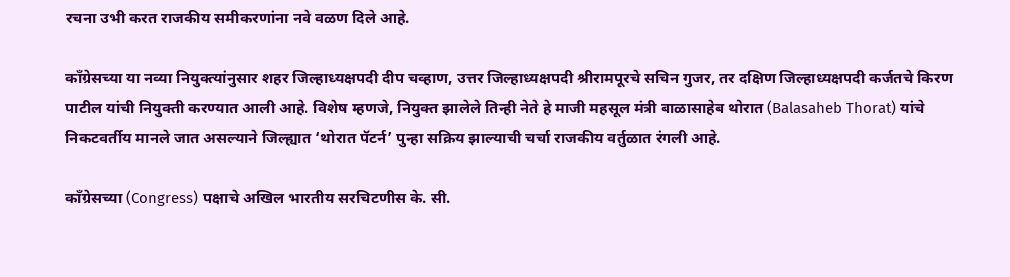रचना उभी करत राजकीय समीकरणांना नवे वळण दिले आहे.

काँग्रेसच्या या नव्या नियुक्त्यांनुसार शहर जिल्हाध्यक्षपदी दीप चव्हाण, उत्तर जिल्हाध्यक्षपदी श्रीरामपूरचे सचिन गुजर, तर दक्षिण जिल्हाध्यक्षपदी कर्जतचे किरण पाटील यांची नियुक्ती करण्यात आली आहे. विशेष म्हणजे, नियुक्त झालेले तिन्ही नेते हे माजी महसूल मंत्री बाळासाहेब थोरात (Balasaheb Thorat) यांचे निकटवर्तीय मानले जात असल्याने जिल्ह्यात ‘थोरात पॅटर्न’ पुन्हा सक्रिय झाल्याची चर्चा राजकीय वर्तुळात रंगली आहे.

काँग्रेसच्या (Congress) पक्षाचे अखिल भारतीय सरचिटणीस के. सी.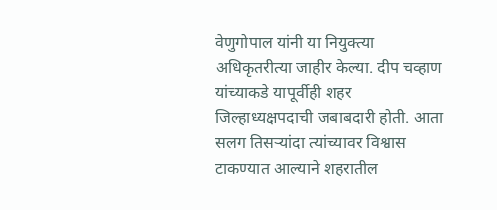वेणुगोपाल यांनी या नियुक्त्या अधिकृतरीत्या जाहीर केल्या. दीप चव्हाण यांच्याकडे यापूर्वीही शहर जिल्हाध्यक्षपदाची जबाबदारी होती. आता सलग तिसऱ्यांदा त्यांच्यावर विश्वास टाकण्यात आल्याने शहरातील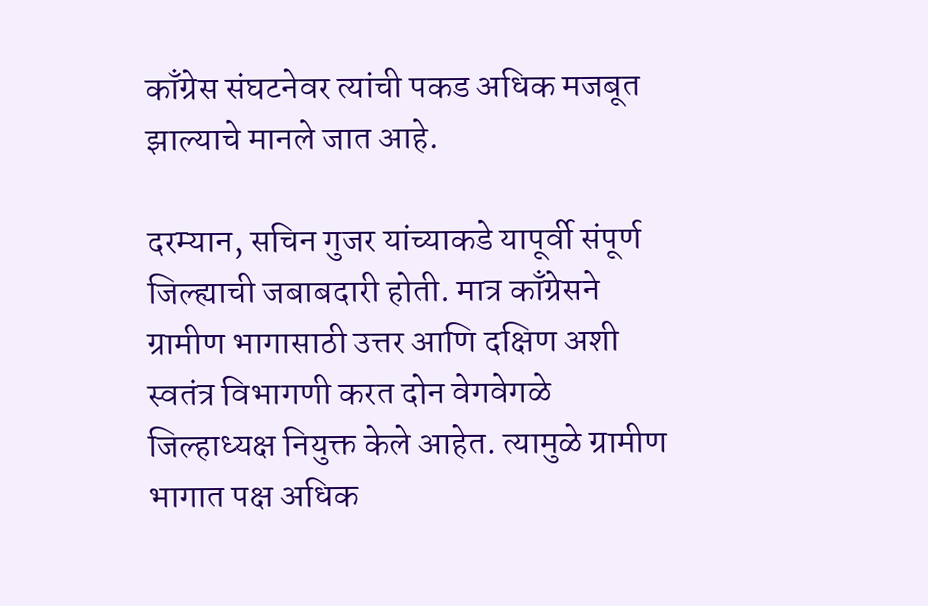काँग्रेस संघटनेवर त्यांची पकड अधिक मजबूत झाल्याचे मानले जात आहे.

दरम्यान, सचिन गुजर यांच्याकडे यापूर्वी संपूर्ण जिल्ह्याची जबाबदारी होती. मात्र काँग्रेसने ग्रामीण भागासाठी उत्तर आणि दक्षिण अशी स्वतंत्र विभागणी करत दोन वेगवेगळे जिल्हाध्यक्ष नियुक्त केले आहेत. त्यामुळे ग्रामीण भागात पक्ष अधिक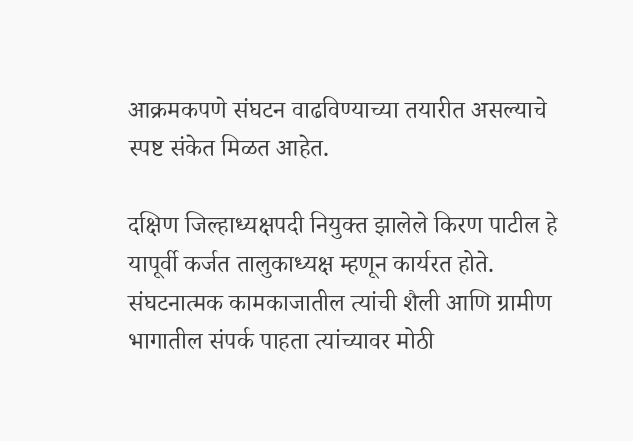आक्रमकपणे संघटन वाढविण्याच्या तयारीत असल्याचे स्पष्ट संकेत मिळत आहेत.

दक्षिण जिल्हाध्यक्षपदी नियुक्त झालेले किरण पाटील हे यापूर्वी कर्जत तालुकाध्यक्ष म्हणून कार्यरत होते. संघटनात्मक कामकाजातील त्यांची शैली आणि ग्रामीण भागातील संपर्क पाहता त्यांच्यावर मोठी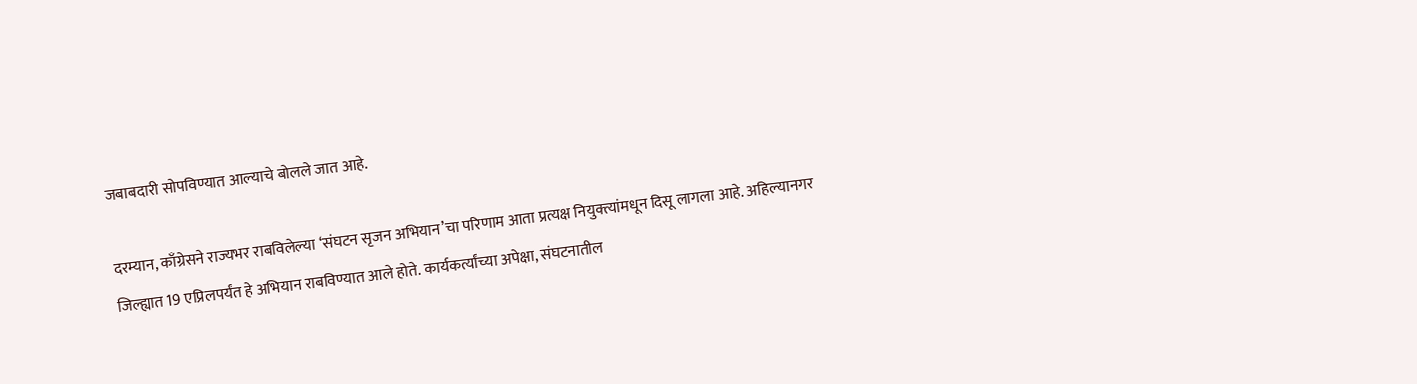जबाबदारी सोपविण्यात आल्याचे बोलले जात आहे.

दरम्यान, काँग्रेसने राज्यभर राबविलेल्या ‘संघटन सृजन अभियान’चा परिणाम आता प्रत्यक्ष नियुक्त्यांमधून दिसू लागला आहे. अहिल्यानगर जिल्ह्यात 19 एप्रिलपर्यंत हे अभियान राबविण्यात आले होते. कार्यकर्त्यांच्या अपेक्षा, संघटनातील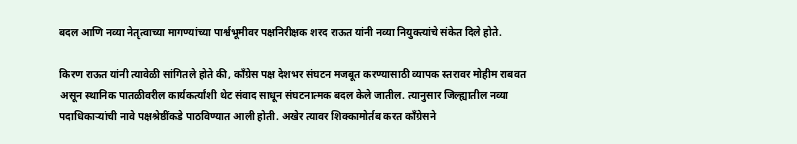बदल आणि नव्या नेतृत्वाच्या मागण्यांच्या पार्श्वभूमीवर पक्षनिरीक्षक शरद राऊत यांनी नव्या नियुक्त्यांचे संकेत दिले होते.

किरण राऊत यांनी त्यावेळी सांगितले होते की, काँग्रेस पक्ष देशभर संघटन मजबूत करण्यासाठी व्यापक स्तरावर मोहीम राबवत असून स्थानिक पातळीवरील कार्यकर्त्यांशी थेट संवाद साधून संघटनात्मक बदल केले जातील. त्यानुसार जिल्ह्यातील नव्या पदाधिकाऱ्यांची नावे पक्षश्रेष्ठींकडे पाठविण्यात आली होती. अखेर त्यावर शिक्कामोर्तब करत काँग्रेसने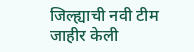जिल्ह्याची नवी टीम जाहीर केली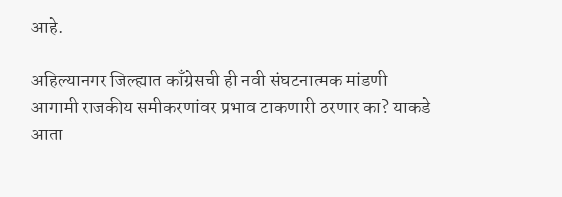आहे.

अहिल्यानगर जिल्ह्यात काँग्रेसची ही नवी संघटनात्मक मांडणी आगामी राजकीय समीकरणांवर प्रभाव टाकणारी ठरणार का? याकडे आता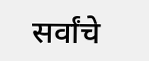सर्वांचे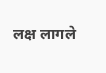लक्ष लागले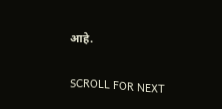आहे.

SCROLL FOR NEXT